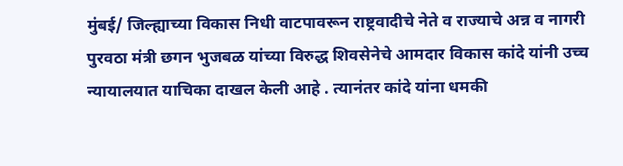मुंबई/ जिल्ह्याच्या विकास निधी वाटपावरून राष्ट्रवादीचे नेते व राज्याचे अन्न व नागरी पुरवठा मंत्री छगन भुजबळ यांच्या विरुद्ध शिवसेनेचे आमदार विकास कांदे यांनी उच्च न्यायालयात याचिका दाखल केली आहे . त्यानंतर कांदे यांना धमकी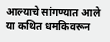आल्याचे सांगण्यात आले या कथित धमकिवरून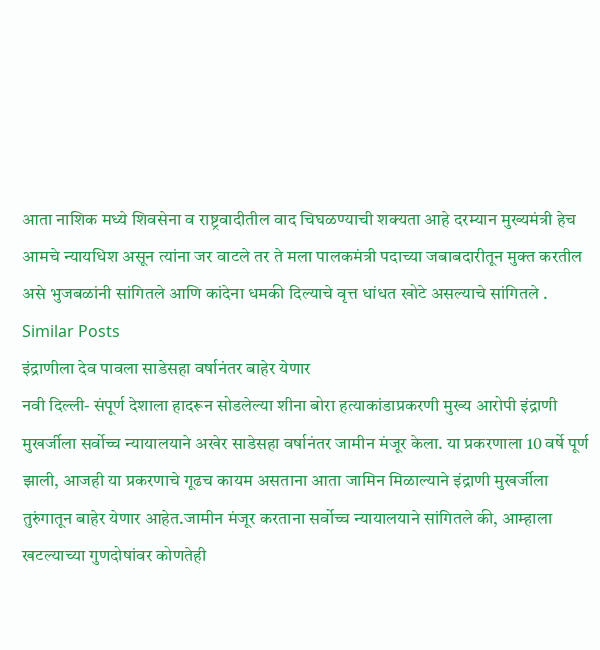आता नाशिक मध्ये शिवसेना व राष्ट्रवादीतील वाद चिघळण्याची शक्यता आहे दरम्यान मुख्यमंत्री हेच आमचे न्यायधिश असून त्यांना जर वाटले तर ते मला पालकमंत्री पदाच्या जबाबदारीतून मुक्त करतील असे भुजबळांनी सांगितले आणि कांदेना धमकी दिल्याचे वृत्त धांधत खोटे असल्याचे सांगितले .
Similar Posts
इंद्राणीला देव पावला साडेसहा वर्षानंतर बाहेर येणार
नवी दिल्ली- संपूर्ण देशाला हादरून सोडलेल्या शीना बोरा हत्याकांडाप्रकरणी मुख्य आरोपी इंद्राणी मुखर्जीला सर्वोच्च न्यायालयाने अखेर साडेसहा वर्षानंतर जामीन मंजूर केला. या प्रकरणाला 10 वर्षे पूर्ण झाली, आजही या प्रकरणाचे गूढच कायम असताना आता जामिन मिळाल्याने इंद्राणी मुखर्जीला तुरुंगातून बाहेर येणार आहेत.जामीन मंजूर करताना सर्वोच्च न्यायालयाने सांगितले की, आम्हाला खटल्याच्या गुणदोषांवर कोणतेही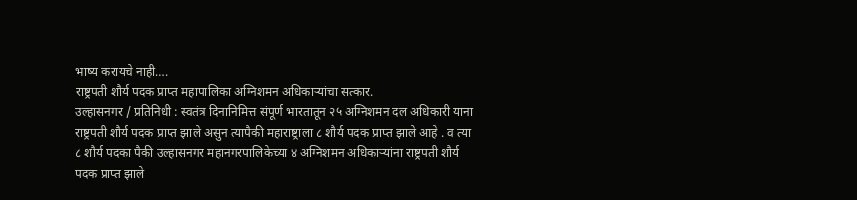भाष्य करायचे नाही….
राष्ट्रपती शौर्य पदक प्राप्त महापालिका अग्निशमन अधिकाऱ्यांचा सत्कार.
उल्हासनगर / प्रतिनिधी : स्वतंत्र दिनानिमित्त संपूर्ण भारतातून २५ अग्निशमन दल अधिकारी याना राष्ट्रपती शौर्य पदक प्राप्त झाले असुन त्यापैकी महाराष्ट्राला ८ शौर्य पदक प्राप्त झाले आहे . व त्या ८ शौर्य पदका पैकी उल्हासनगर महानगरपालिकेच्या ४ अग्निशमन अधिकाऱ्यांना राष्ट्रपती शौर्य पदक प्राप्त झाले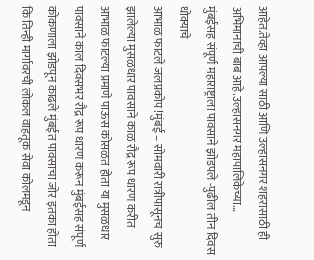आहेत.तेव्हा आपल्या साठी आणि उल्हासनगर शहरासाठी ही अभिमानाची बाब आहे.उल्हासनगर महापालिकेच्या…
मुंबईसह संपूर्ण महाराष्ट्राला पावसाने झोडपले -पुढील तीन दिवस धोक्याचे
आभाळ फाटले जलप्रकोप !मुंबई – सोमवारी रात्रीपासूनच सुरु झालेल्या मुसळधार पावसाने काळ रौद्र रूप धारण करीत आभाळ फाटल्या प्रमाणे पाऊस कोसळत होता या मुसळधार पावसाने काल दिवसभर रौद्र रूप धारण करून मुंबईसह संपूर्ण कोकणाला झोडपून काढले मुंबईत पावसाचा जोर इतका होता कि तिन्ही मार्गावरची लोकल वाहतूक सेवा कोलमडून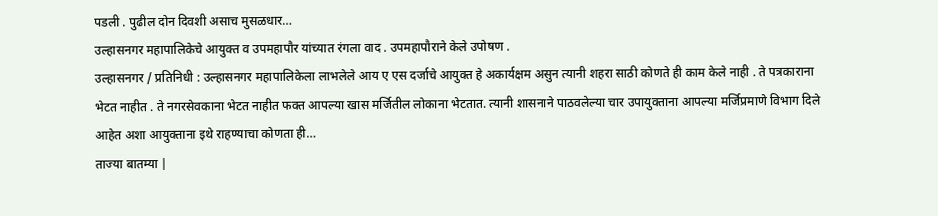पडली . पुढील दोन दिवशी असाच मुसळधार…
उल्हासनगर महापालिकेचे आयुक्त व उपमहापौर यांच्यात रंगला वाद . उपमहापौराने केले उपोषण .
उल्हासनगर / प्रतिनिधी : उल्हासनगर महापालिकेला लाभलेले आय ए एस दर्जाचे आयुक्त हे अकार्यक्षम असुन त्यानी शहरा साठी कोणते ही काम केले नाही . ते पत्रकाराना भेटत नाहीत . ते नगरसेवकाना भेटत नाहीत फक्त आपल्या खास मर्जितील लोकाना भेटतात. त्यानी शासनाने पाठवलेल्या चार उपायुक्ताना आपल्या मर्जिप्रमाणे विभाग दिले आहेत अशा आयुक्ताना इथे राहण्याचा कोणता ही…
ताज्या बातम्या |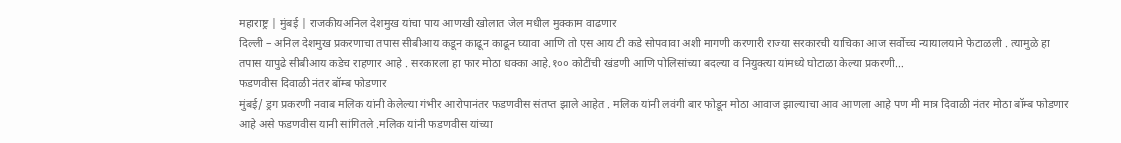महाराष्ट्र | मुंबई | राजकीयअनिल देशमुख यांचा पाय आणखी खोलात जेल मधील मुक्काम वाढणार
दिल्ली – अनिल देशमुख प्रकरणाचा तपास सीबीआय कडून काढून काढून घ्यावा आणि तो एस आय टी कडे सोपवावा अशी मागणी करणारी राज्या सरकारची याचिका आज सर्वोच्च न्यायालयाने फेटाळली . त्यामुळे हा तपास यापुढे सीबीआय कडेच राहणार आहे . सरकारला हा फार मोठा धक्का आहे.१०० कोटींची खंडणी आणि पोलिसांच्या बदल्या व नियुक्त्या यांमध्ये घोटाळा केल्या प्रकरणी…
फडणवीस दिवाळी नंतर बॉम्ब फोडणार
मुंबई/ ड्रग प्रकरणी नवाब मलिक यांनी केलेल्या गंभीर आरोपानंतर फडणवीस संतप्त झाले आहेत . मलिक यांनी लवंगी बार फोडून मोठा आवाज झाल्याचा आव आणला आहे पण मी मात्र दिवाळी नंतर मोठा बॉम्ब फोडणार आहे असे फडणवीस यानी सांगितले .मलिक यांनी फडणवीस यांच्या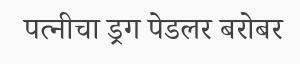पत्नीचा ड्रग पेडलर बरोबर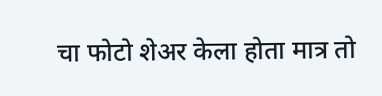चा फोटो शेअर केला होता मात्र तो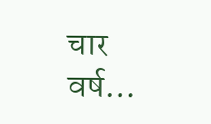चार वर्ष…